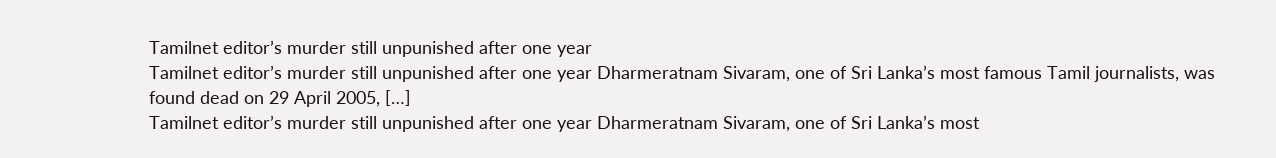Tamilnet editor’s murder still unpunished after one year
Tamilnet editor’s murder still unpunished after one year Dharmeratnam Sivaram, one of Sri Lanka’s most famous Tamil journalists, was found dead on 29 April 2005, […]
Tamilnet editor’s murder still unpunished after one year Dharmeratnam Sivaram, one of Sri Lanka’s most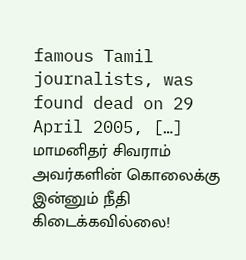famous Tamil journalists, was found dead on 29 April 2005, […]
மாமனிதர் சிவராம் அவர்களின் கொலைக்கு இன்னும் நீதி கிடைக்கவில்லை!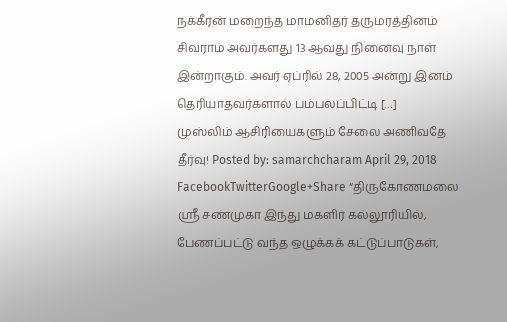நக்கீரன் மறைந்த மாமனிதர் தருமரத்தினம் சிவராம் அவர்களது 13 ஆவது நினைவு நாள் இன்றாகும். அவர் ஏப்ரில் 28, 2005 அன்று இனம் தெரியாதவர்களால் பம்பலப்பிட்டி […]
முஸ்லிம் ஆசிரியைகளும் சேலை அணிவதே தீர்வு! Posted by: samarchcharam April 29, 2018 FacebookTwitterGoogle+Share “திருகோணமலை ஸ்ரீ சண்முகா இந்து மகளிர் கல்லூரியில், பேணப்பட்டு வந்த ஒழுக்கக் கட்டுப்பாடுகள்,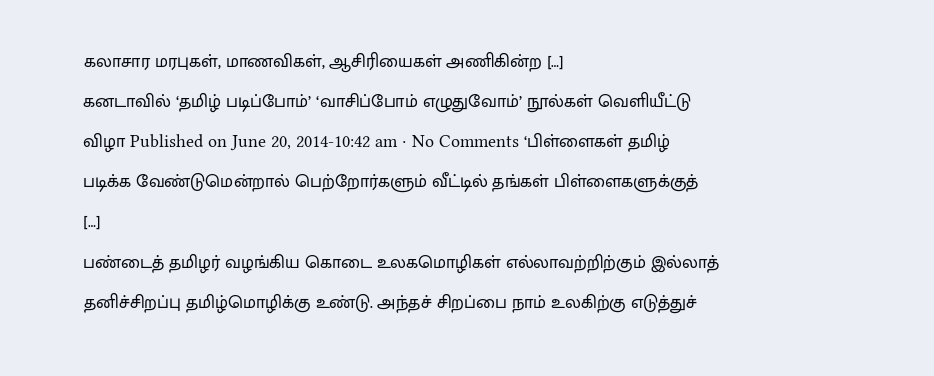கலாசார மரபுகள், மாணவிகள், ஆசிரியைகள் அணிகின்ற […]
கனடாவில் ‘தமிழ் படிப்போம்’ ‘வாசிப்போம் எழுதுவோம்’ நூல்கள் வெளியீட்டு விழா Published on June 20, 2014-10:42 am · No Comments ‘பிள்ளைகள் தமிழ் படிக்க வேண்டுமென்றால் பெற்றோர்களும் வீட்டில் தங்கள் பிள்ளைகளுக்குத் […]
பண்டைத் தமிழர் வழங்கிய கொடை உலகமொழிகள் எல்லாவற்றிற்கும் இல்லாத் தனிச்சிறப்பு தமிழ்மொழிக்கு உண்டு. அந்தச் சிறப்பை நாம் உலகிற்கு எடுத்துச்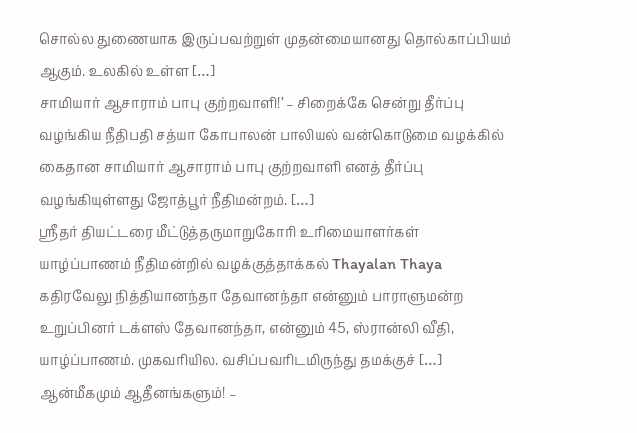சொல்ல துணையாக இருப்பவற்றுள் முதன்மையானது தொல்காப்பியம் ஆகும். உலகில் உள்ள […]
சாமியார் ஆசாராம் பாபு குற்றவாளி!’ – சிறைக்கே சென்று தீர்ப்பு வழங்கிய நீதிபதி சத்யா கோபாலன் பாலியல் வன்கொடுமை வழக்கில் கைதான சாமியார் ஆசாராம் பாபு குற்றவாளி எனத் தீர்ப்பு வழங்கியுள்ளது ஜோத்பூர் நீதிமன்றம். […]
ஸ்ரீதர் தியட்டரை மீட்டுத்தருமாறுகோரி உரிமையாளர்கள் யாழ்ப்பாணம் நீதிமன்றில் வழக்குத்தாக்கல் Thayalan Thaya கதிரவேலு நித்தியானந்தா தேவானந்தா என்னும் பாராளுமன்ற உறுப்பினர் டக்ளஸ் தேவானந்தா, என்னும் 45, ஸ்ரான்லி வீதி, யாழ்ப்பாணம். முகவரியில. வசிப்பவரிடமிருந்து தமக்குச் […]
ஆன்மீகமும் ஆதீனங்களும்! –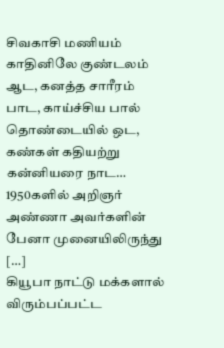சிவகாசி மணியம் காதினிலே குண்டலம் ஆட, கனத்த சாரீரம் பாட, காய்ச்சிய பால் தொண்டையில் ஒட, கண்கள் கதியற்று கன்னியரை நாட… 1950களில் அறிஞர் அண்ணா அவர்களின் பேனா முனையிலிருந்து […]
கியூபா நாட்டு மக்களால் விரும்பப்பட்ட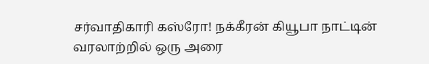சர்வாதிகாரி கஸ்ரோ! நக்கீரன் கியூபா நாட்டின் வரலாற்றில் ஒரு அரை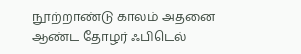நூற்றாண்டு காலம் அதனை ஆண்ட தோழர் ஃபிடெல்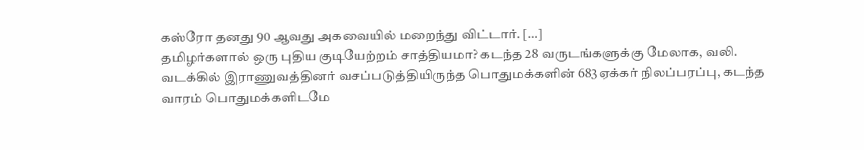கஸ்ரோ தனது 90 ஆவது அகவையில் மறைந்து விட்டார். […]
தமிழர்களால் ஒரு புதிய குடியேற்றம் சாத்தியமா? கடந்த 28 வருடங்களுக்கு மேலாக, வலி. வடக்கில் இராணுவத்தினர் வசப்படுத்தியிருந்த பொதுமக்களின் 683ஏக்கர் நிலப்பரப்பு, கடந்த வாரம் பொதுமக்களிடமே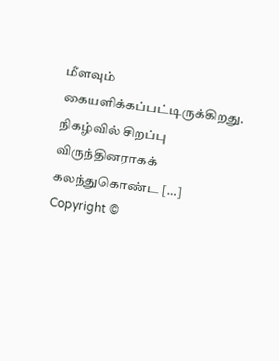மீளவும் கையளிக்கப்பட்டிருக்கிறது. நிகழ்வில் சிறப்பு விருந்தினராகக் கலந்துகொண்ட […]
Copyright ©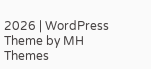2026 | WordPress Theme by MH Themes